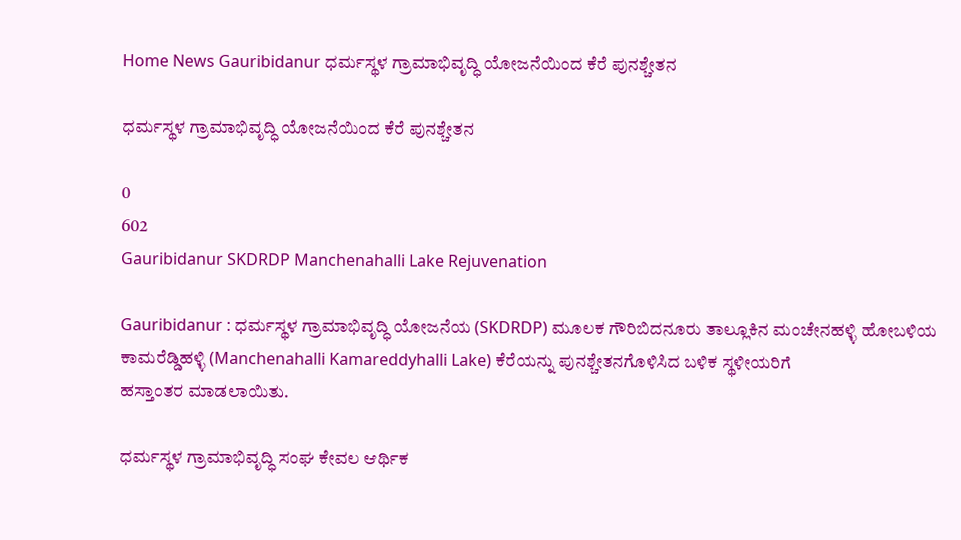Home News Gauribidanur ಧರ್ಮಸ್ಥಳ ‌ಗ್ರಾಮಾಭಿವೃದ್ಧಿ ಯೋಜನೆಯಿಂದ ಕೆರೆ ಪುನಶ್ಚೇತನ

ಧರ್ಮಸ್ಥಳ ‌ಗ್ರಾಮಾಭಿವೃದ್ಧಿ ಯೋಜನೆಯಿಂದ ಕೆರೆ ಪುನಶ್ಚೇತನ

0
602
Gauribidanur SKDRDP Manchenahalli Lake Rejuvenation

Gauribidanur : ಧರ್ಮಸ್ಥಳ ‌ಗ್ರಾಮಾಭಿವೃದ್ಧಿ ಯೋಜನೆಯ (SKDRDP) ಮೂಲಕ ಗೌರಿಬಿದನೂರು ತಾಲ್ಲೂಕಿನ ‌ಮಂಚೇನಹಳ್ಳಿ ಹೋಬಳಿಯ ಕಾಮರೆಡ್ಡಿಹಳ್ಳಿ‌ (Manchenahalli Kamareddyhalli Lake) ಕೆರೆಯನ್ನು ಪುನಶ್ಚೇತನಗೊಳಿಸಿದ ಬಳಿಕ ಸ್ಥಳೀಯರಿಗೆ ಹಸ್ತಾಂತರ ‌ಮಾಡಲಾಯಿತು.

ಧರ್ಮಸ್ಥಳ ಗ್ರಾಮಾಭಿವೃದ್ಧಿ ಸಂಘ ಕೇವಲ ಆರ್ಥಿಕ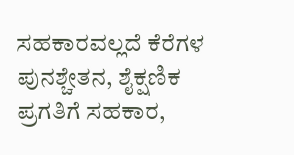ಸಹಕಾರವಲ್ಲದೆ ಕೆರೆಗಳ ಪುನಶ್ಚೇತನ, ಶೈಕ್ಷಣಿಕ ಪ್ರಗತಿಗೆ ಸಹಕಾರ,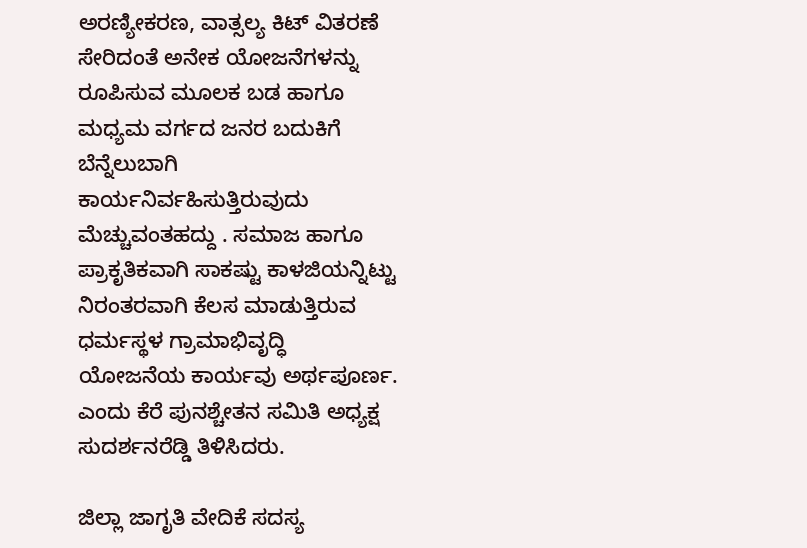ಅರಣ್ಯೀಕರಣ, ವಾತ್ಸಲ್ಯ ಕಿಟ್ ವಿತರಣೆ ಸೇರಿದಂತೆ ಅನೇಕ ಯೋಜನೆಗಳನ್ನು ರೂಪಿಸುವ ಮೂಲಕ ಬಡ ಹಾಗೂ ಮಧ್ಯಮ ವರ್ಗದ ಜನರ ಬದುಕಿಗೆ ಬೆನ್ನೆಲುಬಾಗಿ ಕಾರ್ಯನಿರ್ವಹಿಸುತ್ತಿರುವುದು ಮೆಚ್ಚುವಂತಹದ್ದು . ಸಮಾಜ ಹಾಗೂ ಪ್ರಾಕೃತಿಕವಾಗಿ ಸಾಕಷ್ಟು ಕಾಳಜಿಯನ್ನಿಟ್ಟು ನಿರಂತರವಾಗಿ ಕೆಲಸ ಮಾಡುತ್ತಿರುವ ಧರ್ಮಸ್ಥಳ ಗ್ರಾಮಾಭಿವೃದ್ಧಿ ಯೋಜನೆಯ ‌ಕಾರ್ಯವು ಅರ್ಥಪೂರ್ಣ. ಎಂದು ಕೆರೆ ಪುನಶ್ಚೇತನ ಸಮಿತಿ ಅಧ್ಯಕ್ಷ ಸುದರ್ಶನರೆಡ್ಡಿ ತಿಳಿಸಿದರು.

ಜಿಲ್ಲಾ ಜಾಗೃತಿ ವೇದಿಕೆ ಸದಸ್ಯ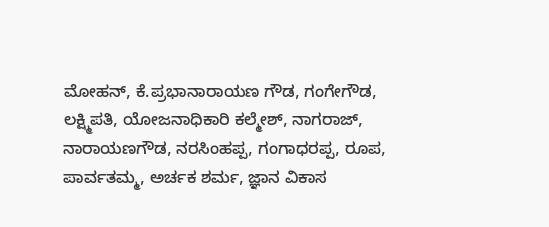ಮೋಹನ್, ಕೆ.ಪ್ರಭಾನಾರಾಯಣ ಗೌಡ, ಗಂಗೇಗೌಡ, ಲಕ್ಷ್ಮಿಪತಿ, ಯೋಜನಾಧಿಕಾರಿ ಕಲ್ಮೇಶ್, ನಾಗರಾಜ್, ನಾರಾಯಣಗೌಡ, ನರಸಿಂಹಪ್ಪ, ಗಂಗಾಧರಪ್ಪ, ರೂಪ, ಪಾರ್ವತಮ್ಮ, ಅರ್ಚಕ ಶರ್ಮ, ಜ್ಞಾನ ವಿಕಾಸ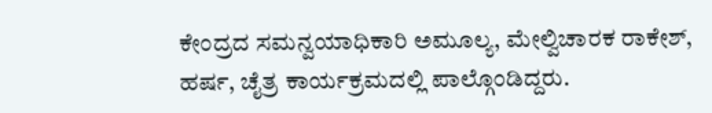ಕೇಂದ್ರದ ಸಮನ್ವಯಾಧಿಕಾರಿ ಅಮೂಲ್ಯ, ಮೇಲ್ವಿಚಾರಕ ರಾಕೇಶ್, ಹರ್ಷ, ಚೈತ್ರ ಕಾರ್ಯಕ್ರಮದಲ್ಲಿ ಪಾಲ್ಗೊಂಡಿದ್ದರು.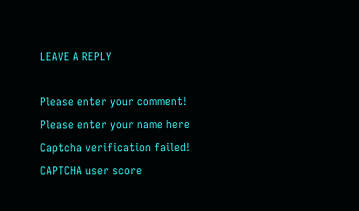LEAVE A REPLY

Please enter your comment!
Please enter your name here
Captcha verification failed!
CAPTCHA user score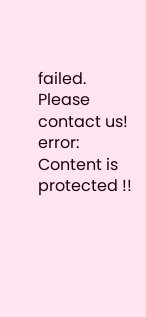failed. Please contact us!
error: Content is protected !!